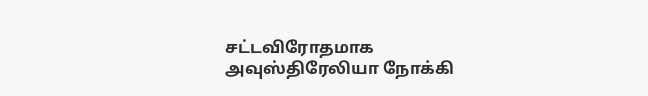சட்டவிரோதமாக அவுஸ்திரேலியா நோக்கி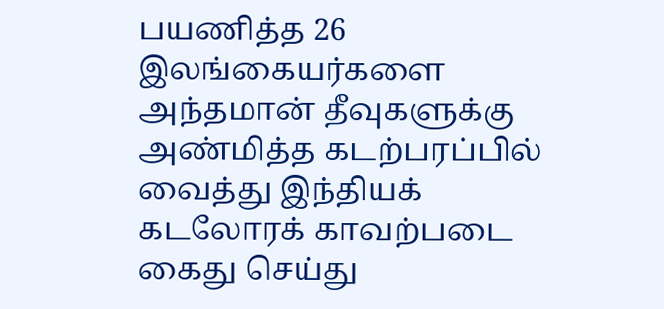பயணித்த 26 இலங்கையர்களை அந்தமான் தீவுகளுக்கு அண்மித்த கடற்பரப்பில் வைத்து இந்தியக் கடலோரக் காவற்படை கைது செய்து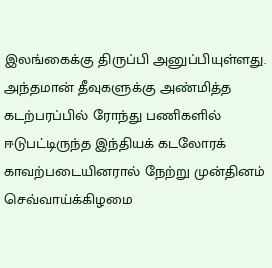இலங்கைக்கு திருப்பி அனுப்பியுள்ளது.
அந்தமான் தீவுகளுக்கு அண்மித்த கடற்பரப்பில் ரோந்து பணிகளில் ஈடுபட்டிருந்த இந்தியக் கடலோரக் காவற்படையினரால் நேற்று முன்தினம் செவ்வாய்க்கிழமை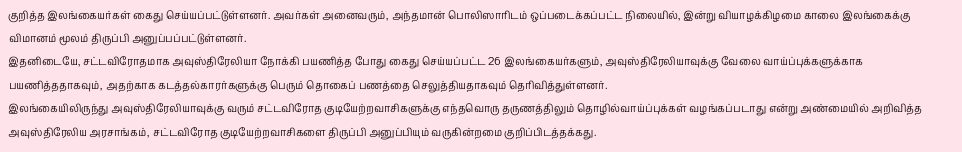குறித்த இலங்கையர்கள் கைது செய்யப்பட்டுள்ளனர். அவர்கள் அனைவரும், அந்தமான் பொலிஸாரிடம் ஒப்படைக்கப்பட்ட நிலையில், இன்று வியாழக்கிழமை காலை இலங்கைக்கு விமானம் மூலம் திருப்பி அனுப்பப்பட்டுள்ளனர்.
இதனிடையே, சட்டவிரோதமாக அவுஸ்திரேலியா நோக்கி பயணித்த போது கைது செய்யப்பட்ட 26 இலங்கையர்களும், அவுஸ்திரேலியாவுக்கு வேலை வாய்ப்புக்களுக்காக பயணித்ததாகவும், அதற்காக கடத்தல்காரர்களுக்கு பெரும் தொகைப் பணத்தை செலுத்தியதாகவும் தெரிவித்துள்ளனர்.
இலங்கையிலிருந்து அவுஸ்திரேலியாவுக்கு வரும் சட்டவிரோத குடியேற்றவாசிகளுக்கு எந்தவொரு தருணத்திலும் தொழில்வாய்ப்புக்கள் வழங்கப்படாது என்று அண்மையில் அறிவித்த அவுஸ்திரேலிய அரசாங்கம், சட்டவிரோத குடியேற்றவாசிகளை திருப்பி அனுப்பியும் வருகின்றமை குறிப்பிடத்தக்கது.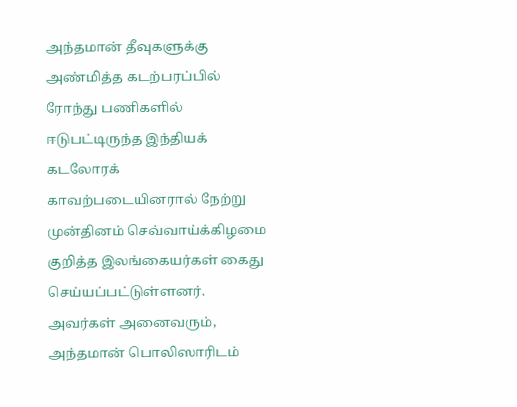அந்தமான் தீவுகளுக்கு அண்மித்த கடற்பரப்பில் ரோந்து பணிகளில் ஈடுபட்டிருந்த இந்தியக் கடலோரக் காவற்படையினரால் நேற்று முன்தினம் செவ்வாய்க்கிழமை குறித்த இலங்கையர்கள் கைது செய்யப்பட்டுள்ளனர். அவர்கள் அனைவரும், அந்தமான் பொலிஸாரிடம்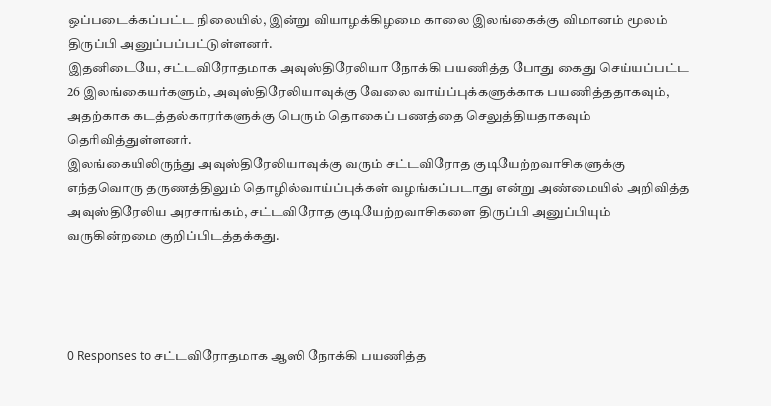ஒப்படைக்கப்பட்ட நிலையில், இன்று வியாழக்கிழமை காலை இலங்கைக்கு விமானம் மூலம் திருப்பி அனுப்பப்பட்டுள்ளனர்.
இதனிடையே, சட்டவிரோதமாக அவுஸ்திரேலியா நோக்கி பயணித்த போது கைது செய்யப்பட்ட 26 இலங்கையர்களும், அவுஸ்திரேலியாவுக்கு வேலை வாய்ப்புக்களுக்காக பயணித்ததாகவும், அதற்காக கடத்தல்காரர்களுக்கு பெரும் தொகைப் பணத்தை செலுத்தியதாகவும் தெரிவித்துள்ளனர்.
இலங்கையிலிருந்து அவுஸ்திரேலியாவுக்கு வரும் சட்டவிரோத குடியேற்றவாசிகளுக்கு எந்தவொரு தருணத்திலும் தொழில்வாய்ப்புக்கள் வழங்கப்படாது என்று அண்மையில் அறிவித்த அவுஸ்திரேலிய அரசாங்கம், சட்டவிரோத குடியேற்றவாசிகளை திருப்பி அனுப்பியும் வருகின்றமை குறிப்பிடத்தக்கது.




0 Responses to சட்டவிரோதமாக ஆஸி நோக்கி பயணித்த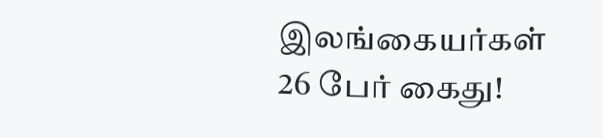இலங்கையர்கள் 26 பேர் கைது!